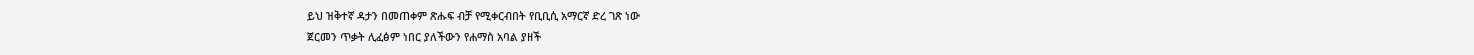ይህ ዝቅተኛ ዳታን በመጠቀም ጽሑፍ ብቻ የሚቀርብበት የቢቢሲ አማርኛ ድረ ገጽ ነው
ጀርመን ጥቃት ሊፈፅም ነበር ያለችውን የሐማስ አባል ያዘች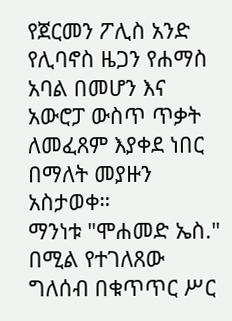የጀርመን ፖሊስ አንድ የሊባኖስ ዜጋን የሐማስ አባል በመሆን እና አውሮፓ ውስጥ ጥቃት ለመፈጸም እያቀደ ነበር በማለት መያዙን አስታወቀ።
ማንነቱ "ሞሐመድ ኤስ." በሚል የተገለጸው ግለሰብ በቁጥጥር ሥር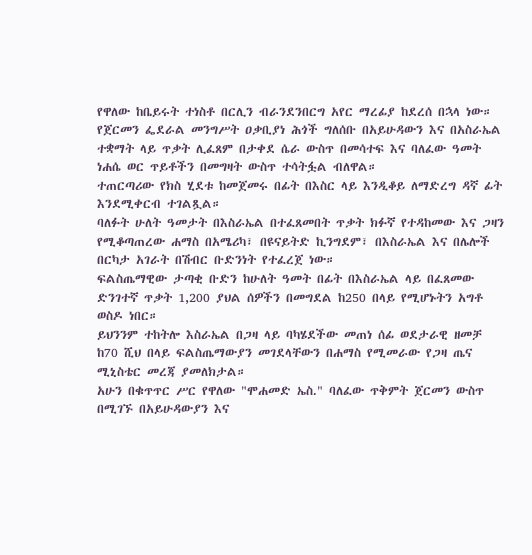የዋለው ከቤይሩት ተነስቶ በርሊን ብራንደንበርግ አየር ማረፊያ ከደረሰ በኋላ ነው።
የጀርመን ፌደራል መንግሥት ዐቃቢያነ ሕጎች ግለሰቡ በአይሁዳውን እና በአስራኤል ተቋማት ላይ ጥቃት ሊፈጸም በታቀደ ሴራ ውስጥ በመሳተፍ እና ባለፈው ዓመት ነሐሴ ወር ጥይቶችን በመግዛት ውስጥ ተሳትፏል ብለዋል።
ተጠርጣሪው የክስ ሂደቱ ከመጀመሩ በፊት በእስር ላይ እንዲቆይ ለማድረግ ዳኛ ፊት እንደሚቀርብ ተገልጿል።
ባለፉት ሁለት ዓመታት በእስራኤል በተፈጸመበት ጥቃት ክፉኛ የተዳከመው እና ጋዛን የሚቆጣጠረው ሐማስ በአሜሪካ፣ በዩናይትድ ኪንግደም፣ በእስራኤል እና በሌሎች በርካታ አገራት በሽብር ቡድንነት የተፈረጀ ነው።
ፍልስጤማዊው ታጣቂ ቡድን ከሁለት ዓመት በፊት በእስራኤል ላይ በፈጸመው ድንገተኛ ጥቃት 1,200 ያህል ሰዎችን በመግደል ከ250 በላይ የሚሆኑትን አግቶ ወስዶ ነበር።
ይህንንም ተከትሎ እስራኤል በጋዛ ላይ ባካሄደችው መጠነ ሰፊ ወደታራዊ ዘመቻ ከ70 ሺህ በላይ ፍልስጤማውያን መገደላቸውን በሐማስ የሚመራው የጋዛ ጤና ሚኒስቴር መረጃ ያመለክታል።
አሁን በቁጥጥር ሥር የዋለው "ሞሐመድ ኤስ." ባለፈው ጥቅምት ጀርመን ውስጥ በሚገኙ በአይሁዳውያን እና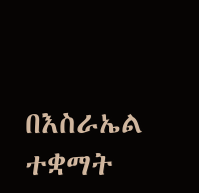በእስራኤል ተቋማት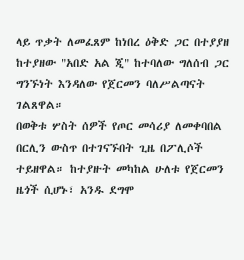ላይ ጥቃት ለመፈጸም ከነበረ ዕቅድ ጋር በተያያዘ ከተያዘው "አበድ አል ጂ" ከተባለው ግለሰብ ጋር ግንኙነት እንዳለው የጀርመን ባለሥልጣናት ገልጸዋል።
በወቅቱ ሦስት ሰዎች የጦር መሳሪያ ለመቀባበል በርሊን ውስጥ በተገናኙበት ጊዜ በፖሊሶች ተይዘዋል። ከተያዙት መካከል ሁለቱ የጀርመን ዜጎች ሲሆኑ፣ አንዱ ደግሞ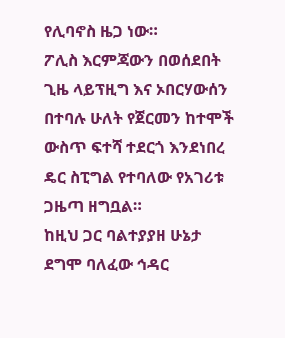የሊባኖስ ዜጋ ነው።
ፖሊስ እርምጃውን በወሰደበት ጊዜ ላይፕዚግ እና ኦበርሃውሰን በተባሉ ሁለት የጀርመን ከተሞች ውስጥ ፍተሻ ተደርጎ እንደነበረ ዴር ስፒግል የተባለው የአገሪቱ ጋዜጣ ዘግቧል።
ከዚህ ጋር ባልተያያዘ ሁኔታ ደግሞ ባለፈው ኅዳር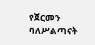የጀርመን ባለሥልጣናት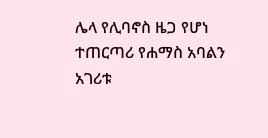ሌላ የሊባኖስ ዜጋ የሆነ ተጠርጣሪ የሐማስ አባልን አገሪቱ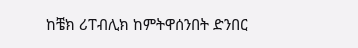ከቼክ ሪፐብሊክ ከምትዋሰንበት ድንበር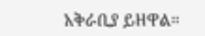አቅራቢያ ይዘዋል።